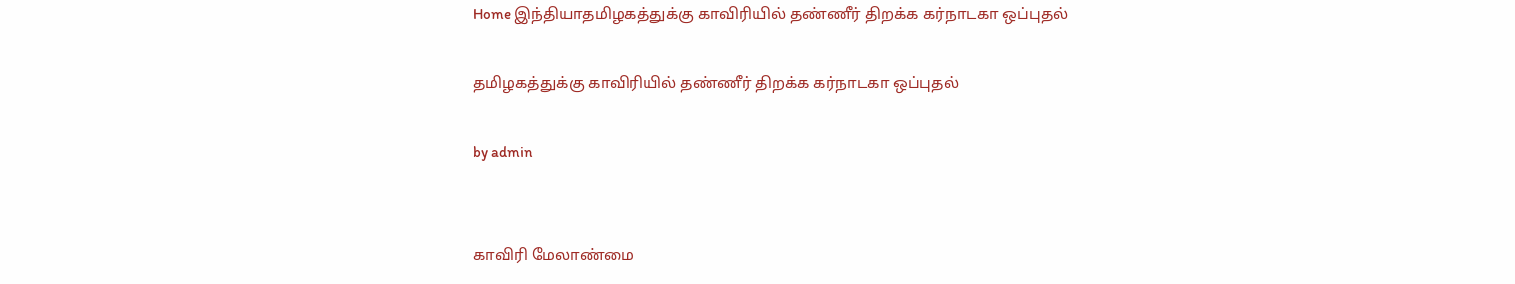Home இந்தியாதமிழகத்துக்கு காவிரியில் தண்ணீர் திறக்க கர்நாடகா ஒப்புதல்

தமிழகத்துக்கு காவிரியில் தண்ணீர் திறக்க கர்நாடகா ஒப்புதல்

by admin


காவிரி மேலாண்மை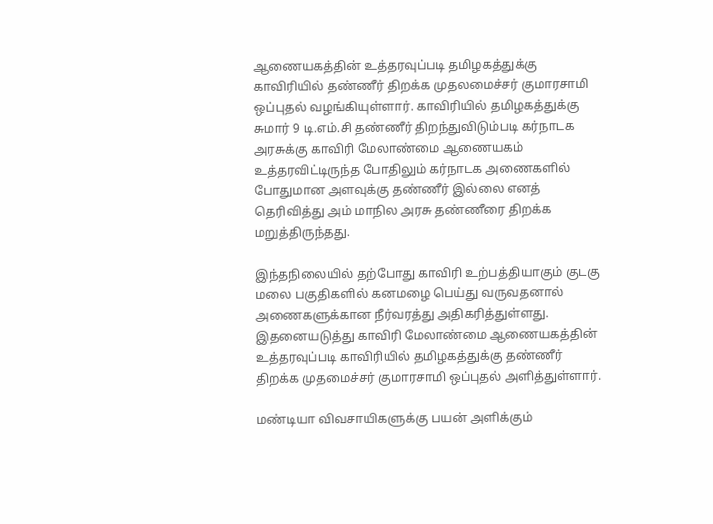ஆணையகத்தின் உத்தரவுப்படி தமிழகத்துக்கு காவிரியில் தண்ணீர் திறக்க முதலமைச்சர் குமாரசாமி ஒப்புதல் வழங்கியுள்ளார். காவிரியில் தமிழகத்துக்கு சுமார் 9 டி.எம்.சி தண்ணீர் திறந்துவிடும்படி கர்நாடக அரசுக்கு காவிரி மேலாண்மை ஆணையகம் உத்தரவிட்டிருந்த போதிலும் கர்நாடக அணைகளில் போதுமான அளவுக்கு தண்ணீர் இல்லை எனத் தெரிவித்து அம் மாநில அரசு தண்ணீரை திறக்க மறுத்திருந்தது.

இந்தநிலையில் தற்போது காவிரி உற்பத்தியாகும் குடகு மலை பகுதிகளில் கனமழை பெய்து வருவதனால் அணைகளுக்கான நீர்வரத்து அதிகரித்துள்ளது.  இதனையடுத்து காவிரி மேலாண்மை ஆணையகத்தின் உத்தரவுப்படி காவிரியில் தமிழகத்துக்கு தண்ணீர் திறக்க முதமைச்சர் குமாரசாமி ஒப்புதல் அளித்துள்ளார்.

மண்டியா விவசாயிகளுக்கு பயன் அளிக்கும்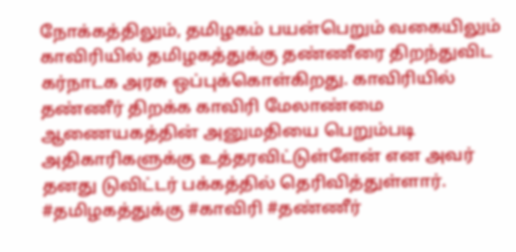நோக்கத்திலும், தமிழகம் பயன்பெறும் வகையிலும் காவிரியில் தமிழகத்துக்கு தண்ணீரை திறந்துவிட கர்நாடக அரசு ஒப்புக்கொள்கிறது. காவிரியில் தண்ணீர் திறக்க காவிரி மேலாண்மை ஆணையகத்தின் அனுமதியை பெறும்படி அதிகாரிகளுக்கு உத்தரவிட்டுள்ளேன் என அவர் தனது டுவிட்டர் பக்கத்தில் தெரிவித்துள்ளார். #தமிழகத்துக்கு #காவிரி #தண்ணீர்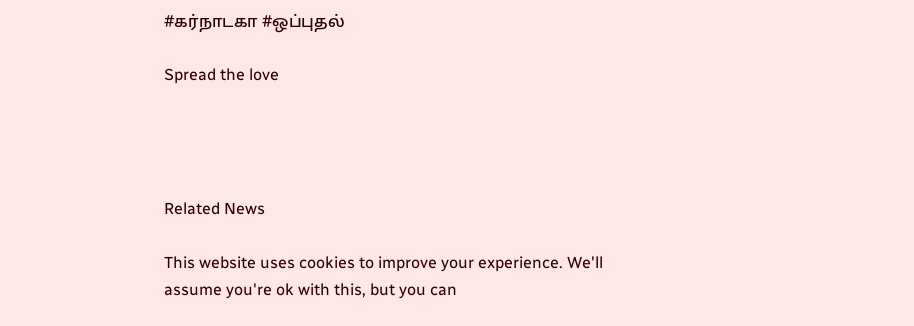#கர்நாடகா #ஒப்புதல்

Spread the love




Related News

This website uses cookies to improve your experience. We'll assume you're ok with this, but you can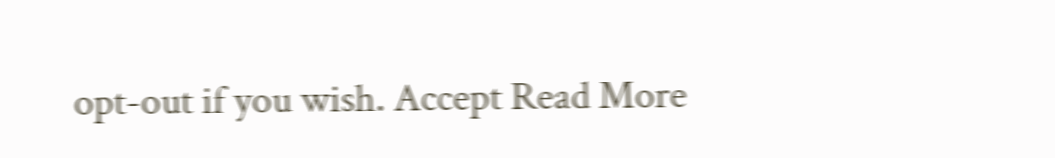opt-out if you wish. Accept Read More